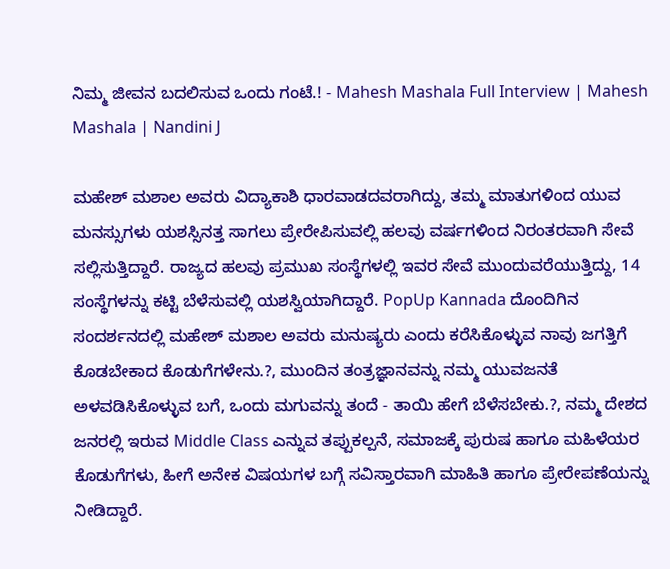ನಿಮ್ಮ ಜೀವನ ಬದಲಿಸುವ ಒಂದು ಗಂಟೆ.! - Mahesh Mashala Full Interview | Mahesh Mashala | Nandini J

ಮಹೇಶ್ ಮಶಾಲ ಅವರು ವಿದ್ಯಾಕಾಶಿ ಧಾರವಾಡದವರಾಗಿದ್ದು, ತಮ್ಮ ಮಾತುಗಳಿಂದ ಯುವ ಮನಸ್ಸುಗಳು ಯಶಸ್ಸಿನತ್ತ ಸಾಗಲು ಪ್ರೇರೇಪಿಸುವಲ್ಲಿ ಹಲವು ವರ್ಷಗಳಿಂದ ನಿರಂತರವಾಗಿ ಸೇವೆ ಸಲ್ಲಿಸುತ್ತಿದ್ದಾರೆ. ರಾಜ್ಯದ ಹಲವು ಪ್ರಮುಖ ಸಂಸ್ಥೆಗಳಲ್ಲಿ ಇವರ ಸೇವೆ ಮುಂದುವರೆಯುತ್ತಿದ್ದು, 14 ಸಂಸ್ಥೆಗಳನ್ನು ಕಟ್ಟಿ ಬೆಳೆಸುವಲ್ಲಿ ಯಶಸ್ವಿಯಾಗಿದ್ದಾರೆ. PopUp Kannada ದೊಂದಿಗಿನ ಸಂದರ್ಶನದಲ್ಲಿ ಮಹೇಶ್ ಮಶಾಲ ಅವರು ಮನುಷ್ಯರು ಎಂದು ಕರೆಸಿಕೊಳ್ಳುವ ನಾವು ಜಗತ್ತಿಗೆ ಕೊಡಬೇಕಾದ ಕೊಡುಗೆಗಳೇನು.?, ಮುಂದಿನ ತಂತ್ರಜ್ಞಾನವನ್ನು ನಮ್ಮ ಯುವಜನತೆ ಅಳವಡಿಸಿಕೊಳ್ಳುವ ಬಗೆ, ಒಂದು ಮಗುವನ್ನು ತಂದೆ - ತಾಯಿ ಹೇಗೆ ಬೆಳೆಸಬೇಕು.?, ನಮ್ಮ ದೇಶದ ಜನರಲ್ಲಿ ಇರುವ Middle Class ಎನ್ನುವ ತಪ್ಪುಕಲ್ಪನೆ, ಸಮಾಜಕ್ಕೆ ಪುರುಷ ಹಾಗೂ ಮಹಿಳೆಯರ ಕೊಡುಗೆಗಳು, ಹೀಗೆ ಅನೇಕ ವಿಷಯಗಳ ಬಗ್ಗೆ ಸವಿಸ್ತಾರವಾಗಿ ಮಾಹಿತಿ ಹಾಗೂ ಪ್ರೇರೇಪಣೆಯನ್ನು ನೀಡಿದ್ದಾರೆ.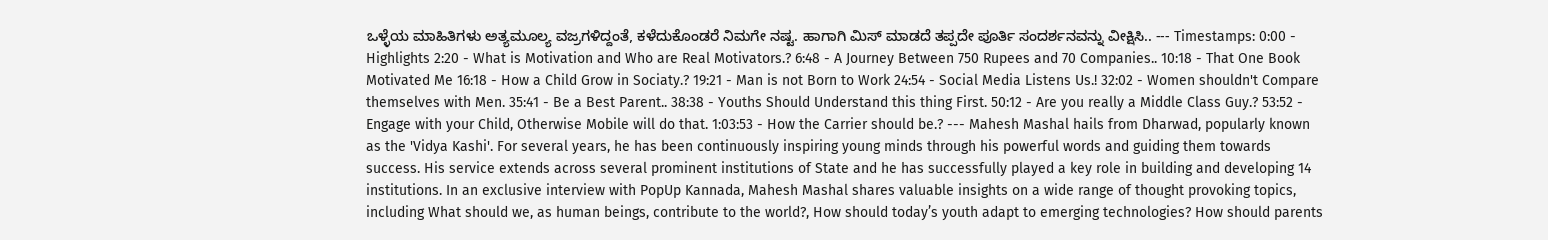ಒಳ್ಳೆಯ ಮಾಹಿತಿಗಳು ಅತ್ಯಮೂಲ್ಯ ವಜ್ರಗಳಿದ್ದಂತೆ, ಕಳೆದುಕೊಂಡರೆ ನಿಮಗೇ ನಷ್ಟ. ಹಾಗಾಗಿ ಮಿಸ್ ಮಾಡದೆ ತಪ್ಪದೇ ಪೂರ್ತಿ ಸಂದರ್ಶನವನ್ನು ವೀಕ್ಷಿಸಿ.. --- Timestamps: 0:00 - Highlights 2:20 - What is Motivation and Who are Real Motivators.? 6:48 - A Journey Between 750 Rupees and 70 Companies.. 10:18 - That One Book Motivated Me 16:18 - How a Child Grow in Sociaty.? 19:21 - Man is not Born to Work 24:54 - Social Media Listens Us.! 32:02 - Women shouldn't Compare themselves with Men. 35:41 - Be a Best Parent.. 38:38 - Youths Should Understand this thing First. 50:12 - Are you really a Middle Class Guy.? 53:52 - Engage with your Child, Otherwise Mobile will do that. 1:03:53 - How the Carrier should be.? --- Mahesh Mashal hails from Dharwad, popularly known as the 'Vidya Kashi'. For several years, he has been continuously inspiring young minds through his powerful words and guiding them towards success. His service extends across several prominent institutions of State and he has successfully played a key role in building and developing 14 institutions. In an exclusive interview with PopUp Kannada, Mahesh Mashal shares valuable insights on a wide range of thought provoking topics, including What should we, as human beings, contribute to the world?, How should today’s youth adapt to emerging technologies? How should parents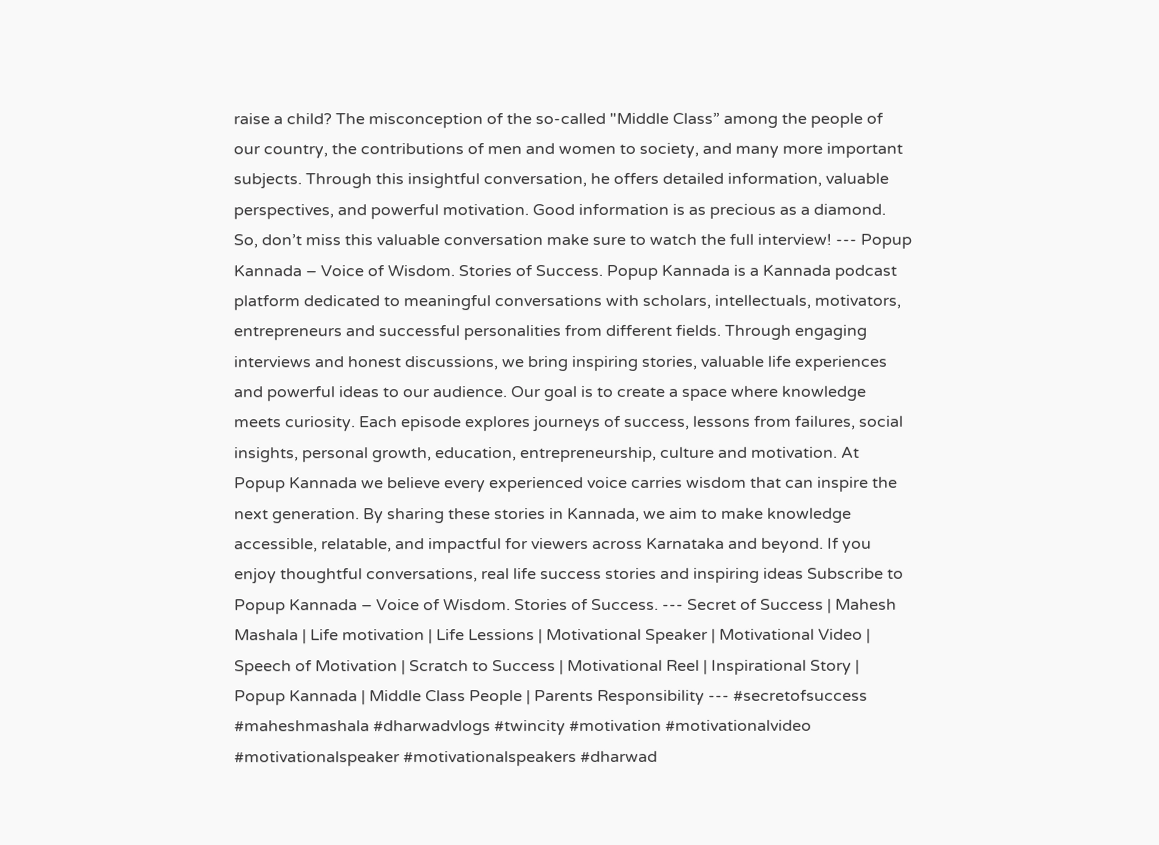raise a child? The misconception of the so-called "Middle Class” among the people of our country, the contributions of men and women to society, and many more important subjects. Through this insightful conversation, he offers detailed information, valuable perspectives, and powerful motivation. Good information is as precious as a diamond. So, don’t miss this valuable conversation make sure to watch the full interview! --- Popup Kannada – Voice of Wisdom. Stories of Success. Popup Kannada is a Kannada podcast platform dedicated to meaningful conversations with scholars, intellectuals, motivators, entrepreneurs and successful personalities from different fields. Through engaging interviews and honest discussions, we bring inspiring stories, valuable life experiences and powerful ideas to our audience. Our goal is to create a space where knowledge meets curiosity. Each episode explores journeys of success, lessons from failures, social insights, personal growth, education, entrepreneurship, culture and motivation. At Popup Kannada we believe every experienced voice carries wisdom that can inspire the next generation. By sharing these stories in Kannada, we aim to make knowledge accessible, relatable, and impactful for viewers across Karnataka and beyond. If you enjoy thoughtful conversations, real life success stories and inspiring ideas Subscribe to Popup Kannada – Voice of Wisdom. Stories of Success. --- Secret of Success | Mahesh Mashala | Life motivation | Life Lessions | Motivational Speaker | Motivational Video | Speech of Motivation | Scratch to Success | Motivational Reel | Inspirational Story | Popup Kannada | Middle Class People | Parents Responsibility --- #secretofsuccess #maheshmashala #dharwadvlogs #twincity #motivation #motivationalvideo #motivationalspeaker #motivationalspeakers #dharwad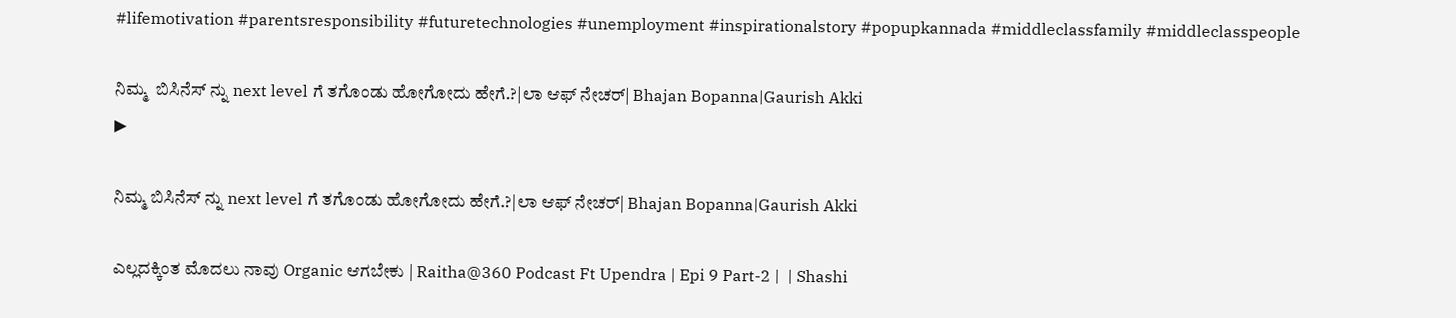#lifemotivation #parentsresponsibility #futuretechnologies #unemployment #inspirationalstory #popupkannada #middleclassfamily #middleclasspeople

ನಿಮ್ಮ  ಬಿಸಿನೆಸ್‌ ನ್ನು next level ಗೆ ತಗೊಂಡು ಹೋಗೋದು ಹೇಗೆ.?|ಲಾ ಆಫ್‌ ನೇಚರ್‌| Bhajan Bopanna|Gaurish Akki
▶

ನಿಮ್ಮ ಬಿಸಿನೆಸ್‌ ನ್ನು next level ಗೆ ತಗೊಂಡು ಹೋಗೋದು ಹೇಗೆ.?|ಲಾ ಆಫ್‌ ನೇಚರ್‌| Bhajan Bopanna|Gaurish Akki

ಎಲ್ಲದಕ್ಕಿಂತ ಮೊದಲು ನಾವು Organic ಆಗಬೇಕು | Raitha@360 Podcast Ft Upendra | Epi 9 Part-2 |  | Shashi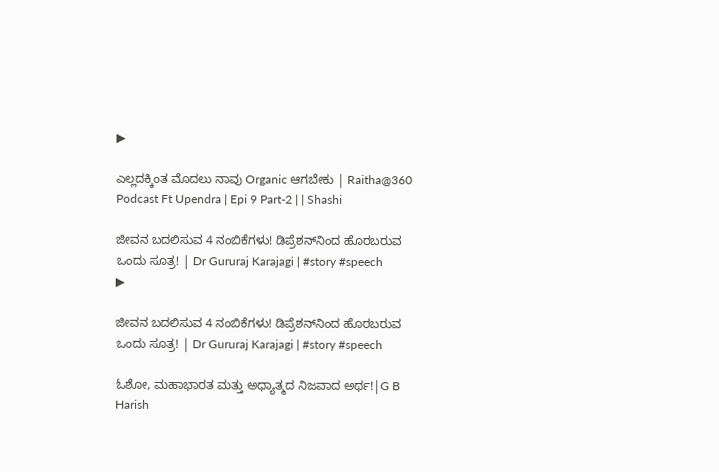▶

ಎಲ್ಲದಕ್ಕಿಂತ ಮೊದಲು ನಾವು Organic ಆಗಬೇಕು | Raitha@360 Podcast Ft Upendra | Epi 9 Part-2 | | Shashi

ಜೀವನ ಬದಲಿಸುವ 4 ನಂಬಿಕೆಗಳು! ಡಿಪ್ರೆಶನ್‌ನಿಂದ ಹೊರಬರುವ ಒಂದು ಸೂತ್ರ! | Dr Gururaj Karajagi | #story #speech
▶

ಜೀವನ ಬದಲಿಸುವ 4 ನಂಬಿಕೆಗಳು! ಡಿಪ್ರೆಶನ್‌ನಿಂದ ಹೊರಬರುವ ಒಂದು ಸೂತ್ರ! | Dr Gururaj Karajagi | #story #speech

ಓಶೋ, ಮಹಾಭಾರತ ಮತ್ತು ಅಧ್ಯಾತ್ಮದ ನಿಜವಾದ ಅರ್ಥ!|G B Harish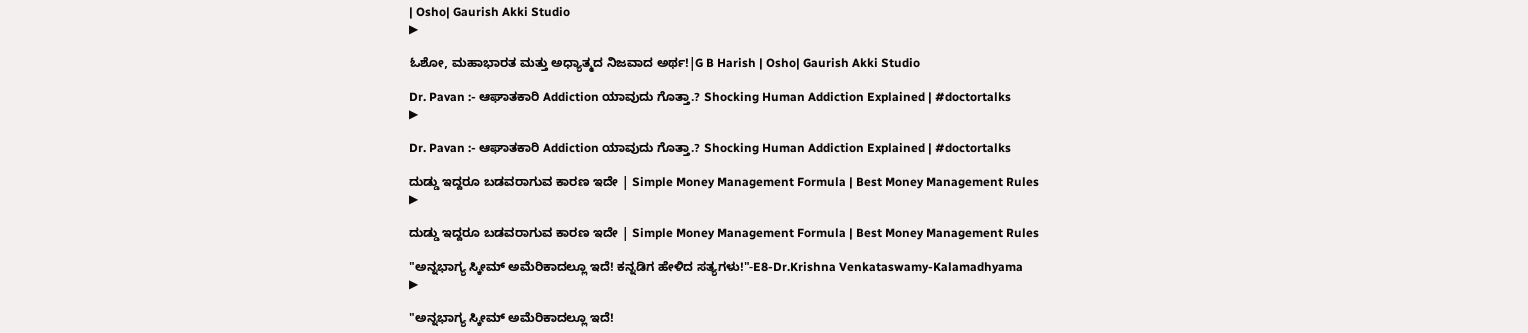| Osho| Gaurish Akki Studio
▶

ಓಶೋ, ಮಹಾಭಾರತ ಮತ್ತು ಅಧ್ಯಾತ್ಮದ ನಿಜವಾದ ಅರ್ಥ!|G B Harish | Osho| Gaurish Akki Studio

Dr. Pavan :- ಆಘಾತಕಾರಿ Addiction ಯಾವುದು ಗೊತ್ತಾ.? Shocking Human Addiction Explained | #doctortalks
▶

Dr. Pavan :- ಆಘಾತಕಾರಿ Addiction ಯಾವುದು ಗೊತ್ತಾ.? Shocking Human Addiction Explained | #doctortalks

ದುಡ್ಡು ಇದ್ದರೂ ಬಡವರಾಗುವ ಕಾರಣ ಇದೇ | Simple Money Management Formula | Best Money Management Rules
▶

ದುಡ್ಡು ಇದ್ದರೂ ಬಡವರಾಗುವ ಕಾರಣ ಇದೇ | Simple Money Management Formula | Best Money Management Rules

"ಅನ್ನಭಾಗ್ಯ ಸ್ಕೀಮ್ ಅಮೆರಿಕಾದಲ್ಲೂ ಇದೆ! ಕನ್ನಡಿಗ ಹೇಳಿದ ಸತ್ಯಗಳು!"-E8-Dr.Krishna Venkataswamy-Kalamadhyama
▶

"ಅನ್ನಭಾಗ್ಯ ಸ್ಕೀಮ್ ಅಮೆರಿಕಾದಲ್ಲೂ ಇದೆ!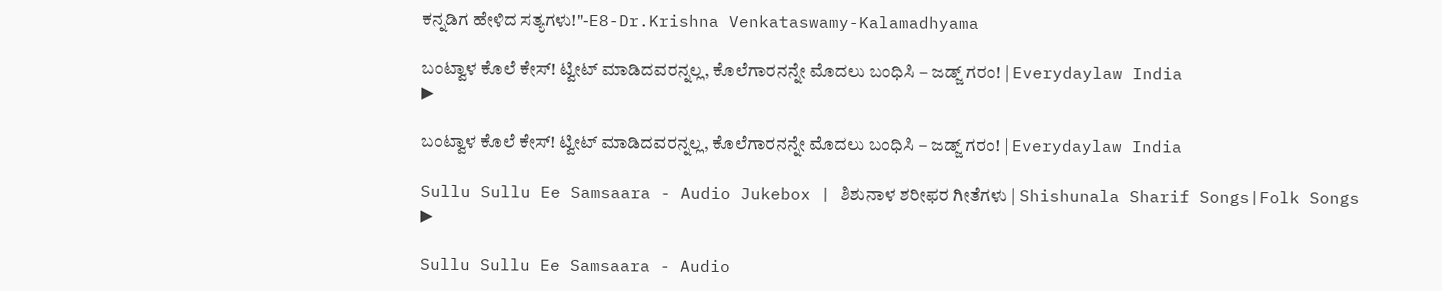ಕನ್ನಡಿಗ ಹೇಳಿದ ಸತ್ಯಗಳು!"-E8-Dr.Krishna Venkataswamy-Kalamadhyama

ಬಂಟ್ವಾಳ ಕೊಲೆ ಕೇಸ್! ಟ್ವೀಟ್ ಮಾಡಿದವರನ್ನಲ್ಲ, ಕೊಲೆಗಾರನನ್ನೇ ಮೊದಲು ಬಂಧಿಸಿ – ಜಡ್ಜ್ ಗರಂ! | Everydaylaw India
▶

ಬಂಟ್ವಾಳ ಕೊಲೆ ಕೇಸ್! ಟ್ವೀಟ್ ಮಾಡಿದವರನ್ನಲ್ಲ, ಕೊಲೆಗಾರನನ್ನೇ ಮೊದಲು ಬಂಧಿಸಿ – ಜಡ್ಜ್ ಗರಂ! | Everydaylaw India

Sullu Sullu Ee Samsaara - Audio Jukebox | ಶಿಶುನಾಳ ಶರೀಫರ ಗೀತೆಗಳು | Shishunala Sharif Songs|Folk Songs
▶

Sullu Sullu Ee Samsaara - Audio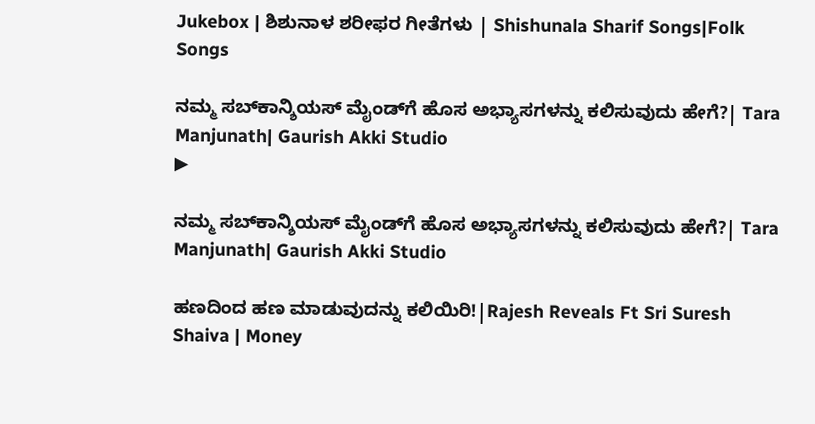Jukebox | ಶಿಶುನಾಳ ಶರೀಫರ ಗೀತೆಗಳು | Shishunala Sharif Songs|Folk Songs

ನಮ್ಮ ಸಬ್‌ಕಾನ್ಶಿಯಸ್ ಮೈಂಡ್‌ಗೆ ಹೊಸ ಅಭ್ಯಾಸಗಳನ್ನು ಕಲಿಸುವುದು ಹೇಗೆ?| Tara Manjunath| Gaurish Akki Studio
▶

ನಮ್ಮ ಸಬ್‌ಕಾನ್ಶಿಯಸ್ ಮೈಂಡ್‌ಗೆ ಹೊಸ ಅಭ್ಯಾಸಗಳನ್ನು ಕಲಿಸುವುದು ಹೇಗೆ?| Tara Manjunath| Gaurish Akki Studio

ಹಣದಿಂದ ಹಣ ಮಾಡುವುದನ್ನು ಕಲಿಯಿರಿ!|Rajesh Reveals Ft Sri Suresh Shaiva | Money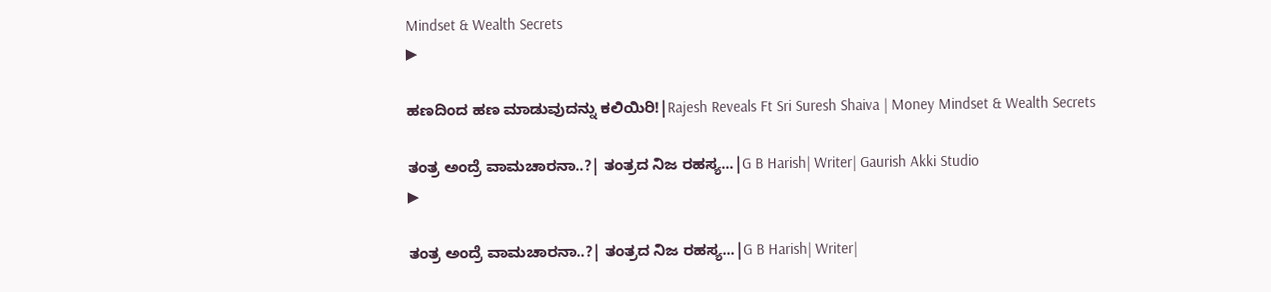Mindset & Wealth Secrets
▶

ಹಣದಿಂದ ಹಣ ಮಾಡುವುದನ್ನು ಕಲಿಯಿರಿ!|Rajesh Reveals Ft Sri Suresh Shaiva | Money Mindset & Wealth Secrets

ತಂತ್ರ ಅಂದ್ರೆ ವಾಮಚಾರನಾ..?| ತಂತ್ರದ ನಿಜ ರಹಸ್ಯ...|G B Harish| Writer| Gaurish Akki Studio
▶

ತಂತ್ರ ಅಂದ್ರೆ ವಾಮಚಾರನಾ..?| ತಂತ್ರದ ನಿಜ ರಹಸ್ಯ...|G B Harish| Writer|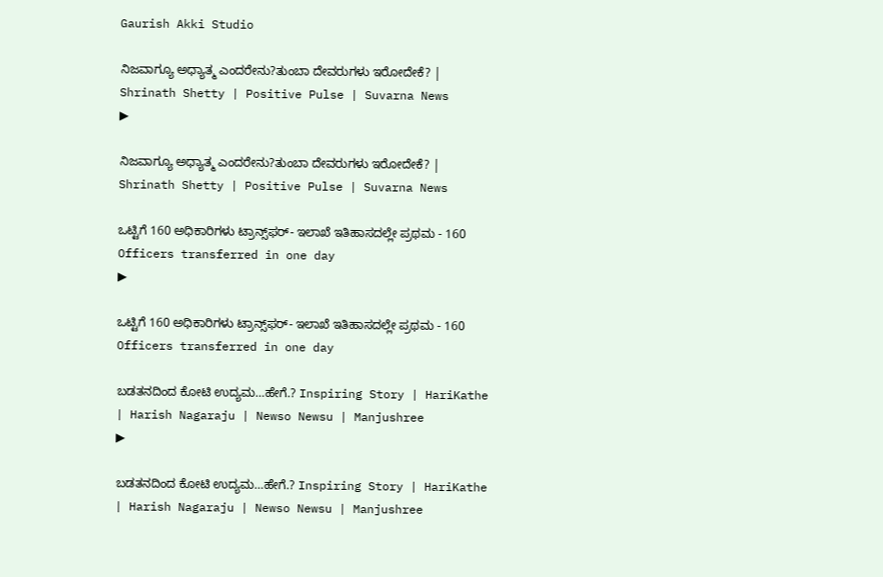Gaurish Akki Studio

ನಿಜವಾಗ್ಯೂ ಅಧ್ಯಾತ್ಮ ಎಂದರೇನು?ತುಂಬಾ ದೇವರುಗಳು ಇರೋದೇಕೆ? | Shrinath Shetty | Positive Pulse | Suvarna News
▶

ನಿಜವಾಗ್ಯೂ ಅಧ್ಯಾತ್ಮ ಎಂದರೇನು?ತುಂಬಾ ದೇವರುಗಳು ಇರೋದೇಕೆ? | Shrinath Shetty | Positive Pulse | Suvarna News

ಒಟ್ಟಿಗೆ 160 ಅಧಿಕಾರಿಗಳು ಟ್ರಾನ್ಸ್‌‌ಫರ್- ಇಲಾಖೆ ಇತಿಹಾಸದಲ್ಲೇ ಪ್ರಥಮ - 160 Officers transferred in one day
▶

ಒಟ್ಟಿಗೆ 160 ಅಧಿಕಾರಿಗಳು ಟ್ರಾನ್ಸ್‌‌ಫರ್- ಇಲಾಖೆ ಇತಿಹಾಸದಲ್ಲೇ ಪ್ರಥಮ - 160 Officers transferred in one day

ಬಡತನದಿಂದ ಕೋಟಿ ಉದ್ಯಮ…ಹೇಗೆ.? Inspiring Story | HariKathe | Harish Nagaraju | Newso Newsu | Manjushree
▶

ಬಡತನದಿಂದ ಕೋಟಿ ಉದ್ಯಮ…ಹೇಗೆ.? Inspiring Story | HariKathe | Harish Nagaraju | Newso Newsu | Manjushree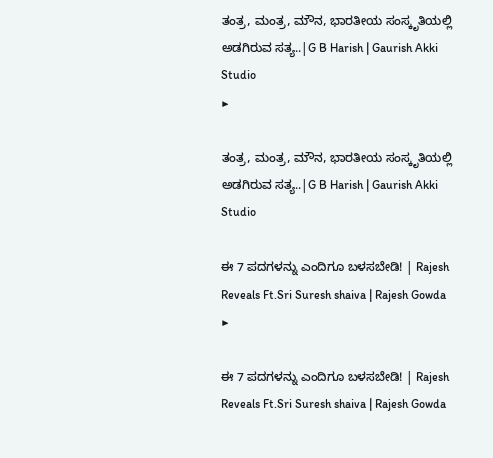ತಂತ್ರ, ಮಂತ್ರ, ಮೌನ, ಭಾರತೀಯ ಸಂಸ್ಕೃತಿಯಲ್ಲಿ ಅಡಗಿರುವ ಸತ್ಯ..|G B Harish | Gaurish Akki Studio
▶

ತಂತ್ರ, ಮಂತ್ರ, ಮೌನ, ಭಾರತೀಯ ಸಂಸ್ಕೃತಿಯಲ್ಲಿ ಅಡಗಿರುವ ಸತ್ಯ..|G B Harish | Gaurish Akki Studio

ಈ 7 ಪದಗಳನ್ನು ಎಂದಿಗೂ ಬಳಸಬೇಡಿ! | Rajesh Reveals Ft.Sri Suresh shaiva | Rajesh Gowda
▶

ಈ 7 ಪದಗಳನ್ನು ಎಂದಿಗೂ ಬಳಸಬೇಡಿ! | Rajesh Reveals Ft.Sri Suresh shaiva | Rajesh Gowda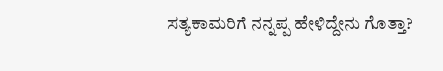ಸತ್ಯಕಾಮರಿಗೆ ನನ್ನಪ್ಪ ಹೇಳಿದ್ದೇನು ಗೊತ್ತಾ?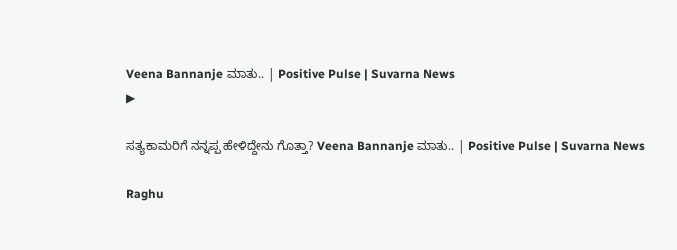Veena Bannanje ಮಾತು.. | Positive Pulse | Suvarna News
▶

ಸತ್ಯಕಾಮರಿಗೆ ನನ್ನಪ್ಪ ಹೇಳಿದ್ದೇನು ಗೊತ್ತಾ? Veena Bannanje ಮಾತು.. | Positive Pulse | Suvarna News

Raghu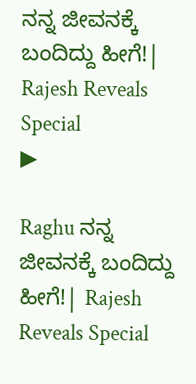ನನ್ನ ಜೀವನಕ್ಕೆ ಬಂದಿದ್ದು ಹೀಗೆ!| Rajesh Reveals Special
▶

Raghu ನನ್ನ ಜೀವನಕ್ಕೆ ಬಂದಿದ್ದು ಹೀಗೆ!| Rajesh Reveals Special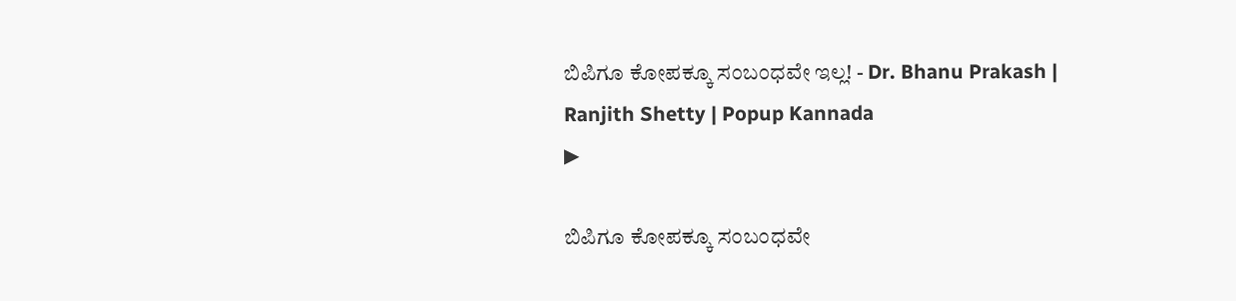ಬಿಪಿಗೂ ಕೋಪಕ್ಕೂ ಸಂಬಂಧವೇ ಇಲ್ಲ! - Dr. Bhanu Prakash | Ranjith Shetty | Popup Kannada
▶

ಬಿಪಿಗೂ ಕೋಪಕ್ಕೂ ಸಂಬಂಧವೇ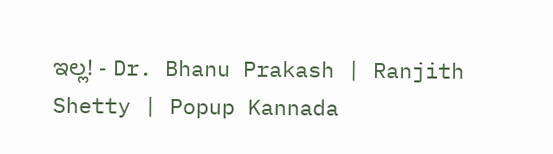ಇಲ್ಲ! - Dr. Bhanu Prakash | Ranjith Shetty | Popup Kannada